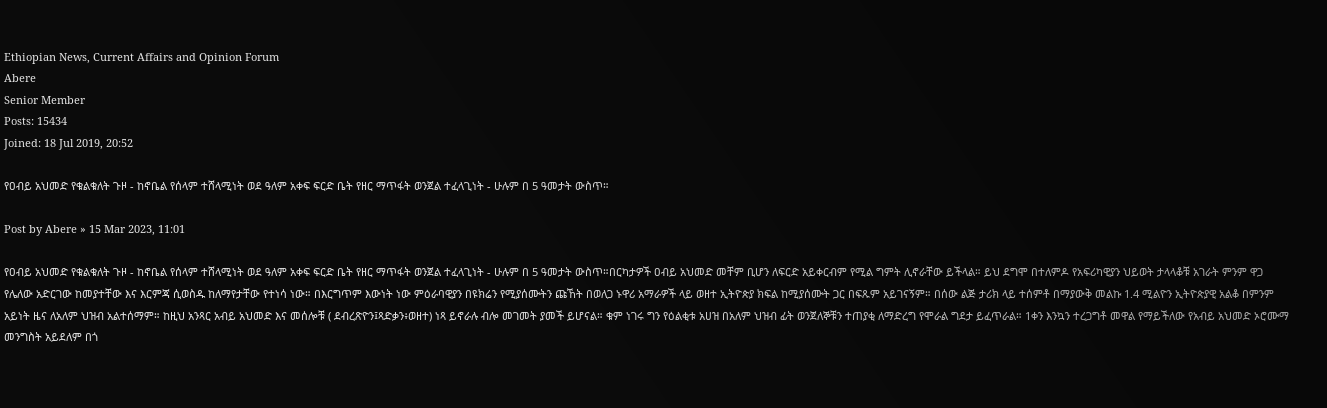Ethiopian News, Current Affairs and Opinion Forum
Abere
Senior Member
Posts: 15434
Joined: 18 Jul 2019, 20:52

የዐብይ አህመድ የቁልቁለት ጉዞ - ከኖቤል የሰላም ተሸላሚነት ወደ ዓለም አቀፍ ፍርድ ቤት የዘር ማጥፋት ወንጀል ተፈላጊነት - ሁሉም በ 5 ዓመታት ውስጥ።

Post by Abere » 15 Mar 2023, 11:01

የዐብይ አህመድ የቁልቁለት ጉዞ - ከኖቤል የሰላም ተሸላሚነት ወደ ዓለም አቀፍ ፍርድ ቤት የዘር ማጥፋት ወንጀል ተፈላጊነት - ሁሉም በ 5 ዓመታት ውስጥ።በርካታዎች ዐብይ አህመድ መቸም ቢሆን ለፍርድ አይቀርብም የሚል ግምት ሊኖራቸው ይችላል። ይህ ደግሞ በተለምዶ የአፍሪካዊያን ህይወት ታላላቆቹ አገራት ምንም ዋጋ የሌለው አድርገው ከመያተቸው እና እርምጃ ሲወስዱ ከለማየታቸው የተነሳ ነው። በእርግጥም እውነት ነው ምዕራባዊያን በዩክሬን የሚያሰሙትን ጩኸት በወለጋ ኑዋሪ አማራዎች ላይ ወዘተ ኢትዮጵያ ክፍል ከሚያሰሙት ጋር በፍጹም አይገናኝም። በሰው ልጅ ታሪክ ላይ ተሰምቶ በማያውቅ መልኩ 1.4 ሚልዮን ኢትዮጵያዊ አልቆ በምንም አይነት ዜና ለአለም ህዝብ አልተሰማም። ከዚህ አንጻር አብይ አህመድ እና መሰሎቹ ( ደብረጽዮን፤ጻድቃን፥ወዘተ) ነጻ ይኖራሉ ብሎ መገመት ያመች ይሆናል። ቁም ነገሩ ግን የዕልቂቱ አሀዝ በአለም ህዝብ ፊት ወንጀለኞቹን ተጠያቂ ለማድረግ የሞራል ግደታ ይፈጥራል። 1ቀን እንኳን ተረጋግቶ መዋል የማይችለው የአብይ አህመድ ኦሮሙማ መንግስት አይደለም በጎ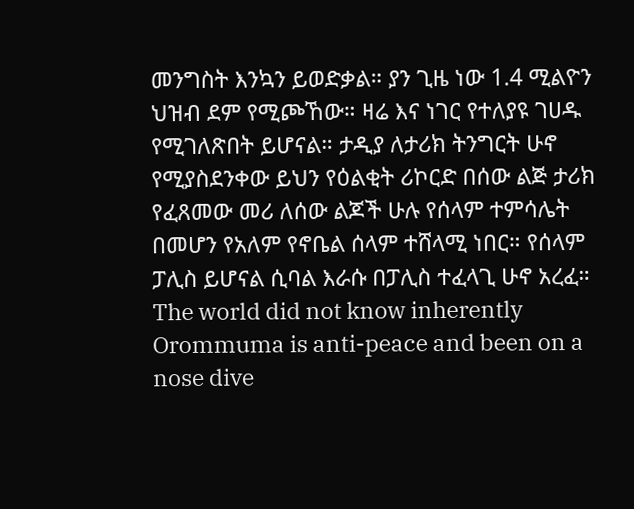መንግስት እንኳን ይወድቃል። ያን ጊዜ ነው 1.4 ሚልዮን ህዝብ ደም የሚጮኸው። ዛሬ እና ነገር የተለያዩ ገሀዱ የሚገለጽበት ይሆናል። ታዲያ ለታሪክ ትንግርት ሁኖ የሚያስደንቀው ይህን የዕልቂት ሪኮርድ በሰው ልጅ ታሪክ የፈጸመው መሪ ለሰው ልጆች ሁሉ የሰላም ተምሳሌት በመሆን የአለም የኖቤል ሰላም ተሸላሚ ነበር። የሰላም ፓሊስ ይሆናል ሲባል እራሱ በፓሊስ ተፈላጊ ሁኖ አረፈ። The world did not know inherently Orommuma is anti-peace and been on a nose dive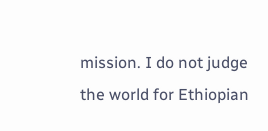mission. I do not judge the world for Ethiopian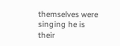themselves were singing he is their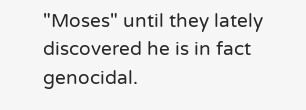"Moses" until they lately discovered he is in fact genocidal.